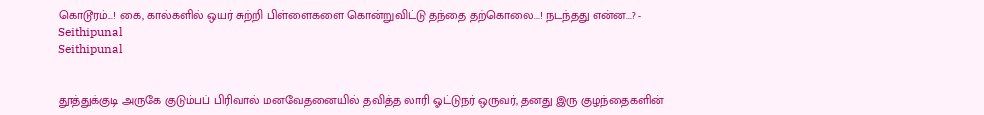கொடூரம்...! கை, கால்களில் ஒயர் சுற்றி பிள்ளைகளை கொன்றுவிட்டு தந்தை தற்கொலை...! நடந்தது என்ன...? - Seithipunal
Seithipunal


தூத்துக்குடி அருகே குடும்பப் பிரிவால் மனவேதனையில் தவித்த லாரி ஓட்டுநர் ஒருவர், தனது இரு குழந்தைகளின்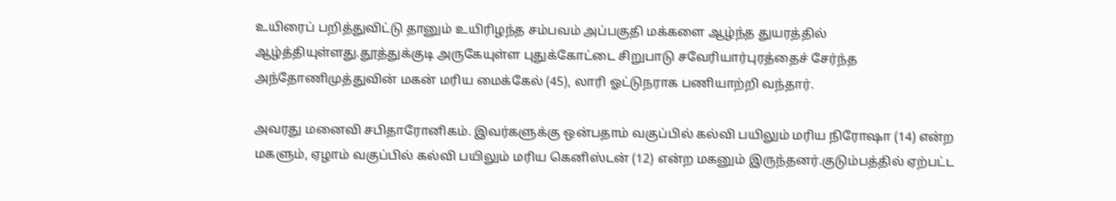உயிரைப் பறித்துவிட்டு தானும் உயிரிழந்த சம்பவம் அப்பகுதி மக்களை ஆழ்ந்த துயரத்தில் ஆழ்த்தியுள்ளது.தூத்துக்குடி அருகேயுள்ள புதுக்கோட்டை சிறுபாடு சவேரியார்புரத்தைச் சேர்ந்த அந்தோணிமுத்துவின் மகன் மரிய மைக்கேல் (45), லாரி ஓட்டுநராக பணியாற்றி வந்தார்.

அவரது மனைவி சபிதாரோனிகம். இவர்களுக்கு ஒன்பதாம் வகுப்பில் கல்வி பயிலும் மரிய நிரோஷா (14) என்ற மகளும், ஏழாம் வகுப்பில் கல்வி பயிலும் மரிய கெனிஸ்டன் (12) என்ற மகனும் இருந்தனர்.குடும்பத்தில் ஏற்பட்ட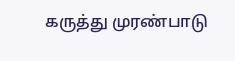கருத்து முரண்பாடு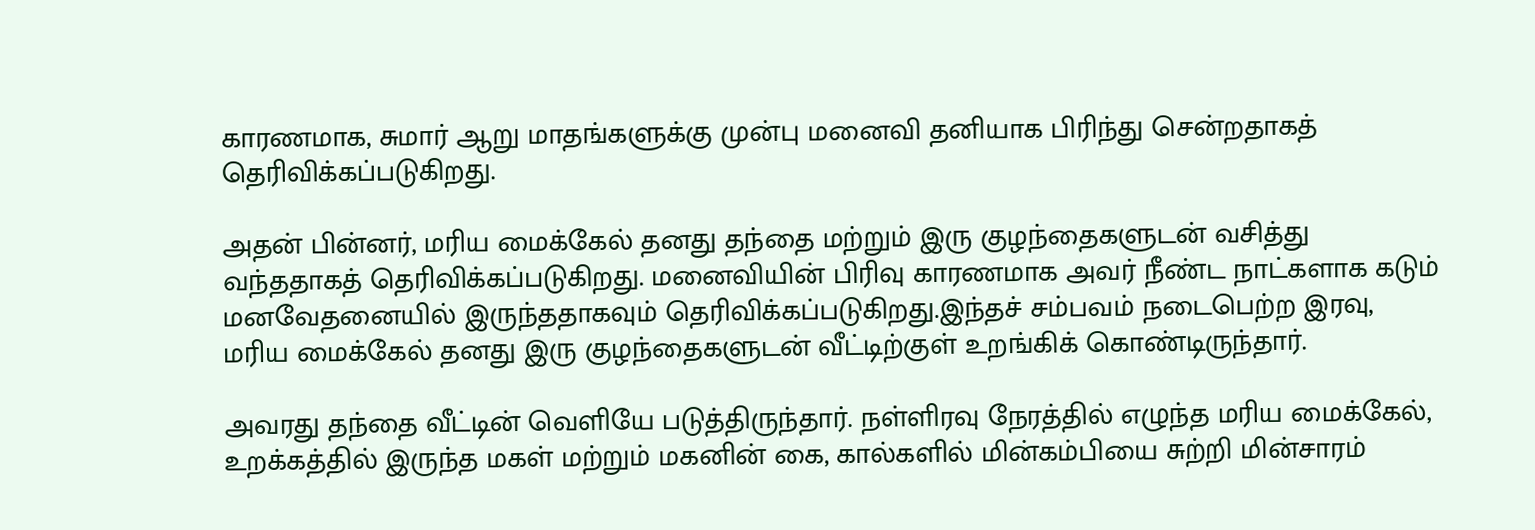காரணமாக, சுமார் ஆறு மாதங்களுக்கு முன்பு மனைவி தனியாக பிரிந்து சென்றதாகத் தெரிவிக்கப்படுகிறது.

அதன் பின்னர், மரிய மைக்கேல் தனது தந்தை மற்றும் இரு குழந்தைகளுடன் வசித்து வந்ததாகத் தெரிவிக்கப்படுகிறது. மனைவியின் பிரிவு காரணமாக அவர் நீண்ட நாட்களாக கடும் மனவேதனையில் இருந்ததாகவும் தெரிவிக்கப்படுகிறது.இந்தச் சம்பவம் நடைபெற்ற இரவு, மரிய மைக்கேல் தனது இரு குழந்தைகளுடன் வீட்டிற்குள் உறங்கிக் கொண்டிருந்தார்.

அவரது தந்தை வீட்டின் வெளியே படுத்திருந்தார். நள்ளிரவு நேரத்தில் எழுந்த மரிய மைக்கேல், உறக்கத்தில் இருந்த மகள் மற்றும் மகனின் கை, கால்களில் மின்கம்பியை சுற்றி மின்சாரம்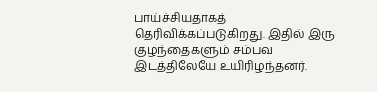பாய்ச்சியதாகத் தெரிவிக்கப்படுகிறது. இதில் இரு குழந்தைகளும் சம்பவ இடத்திலேயே உயிரிழந்தனர்.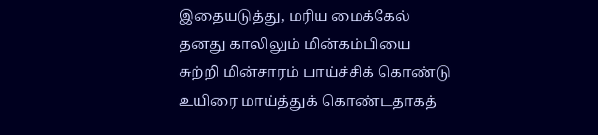இதையடுத்து, மரிய மைக்கேல் தனது காலிலும் மின்கம்பியை சுற்றி மின்சாரம் பாய்ச்சிக் கொண்டு உயிரை மாய்த்துக் கொண்டதாகத்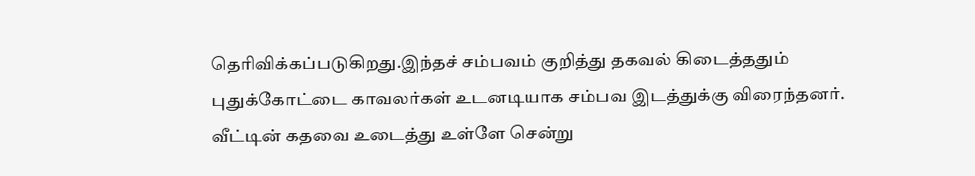தெரிவிக்கப்படுகிறது.இந்தச் சம்பவம் குறித்து தகவல் கிடைத்ததும் புதுக்கோட்டை காவலர்கள் உடனடியாக சம்பவ இடத்துக்கு விரைந்தனர். வீட்டின் கதவை உடைத்து உள்ளே சென்று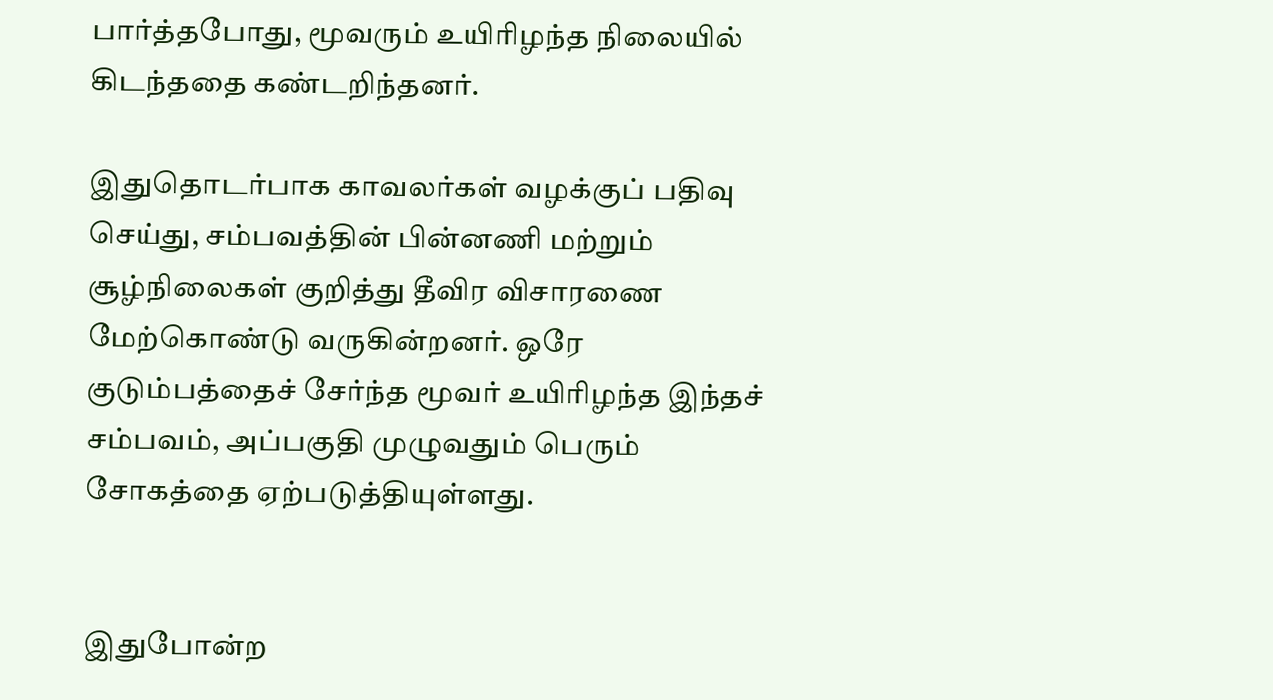பார்த்தபோது, மூவரும் உயிரிழந்த நிலையில் கிடந்ததை கண்டறிந்தனர்.

இதுதொடர்பாக காவலர்கள் வழக்குப் பதிவு செய்து, சம்பவத்தின் பின்னணி மற்றும் சூழ்நிலைகள் குறித்து தீவிர விசாரணை மேற்கொண்டு வருகின்றனர். ஒரே குடும்பத்தைச் சேர்ந்த மூவர் உயிரிழந்த இந்தச் சம்பவம், அப்பகுதி முழுவதும் பெரும் சோகத்தை ஏற்படுத்தியுள்ளது.


இதுபோன்ற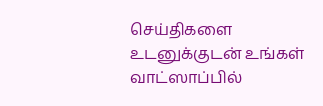செய்திகளை உடனுக்குடன் உங்கள் வாட்ஸாப்பில்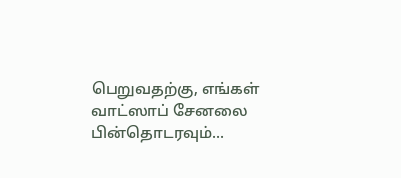பெறுவதற்கு, எங்கள் வாட்ஸாப் சேனலை பின்தொடரவும்...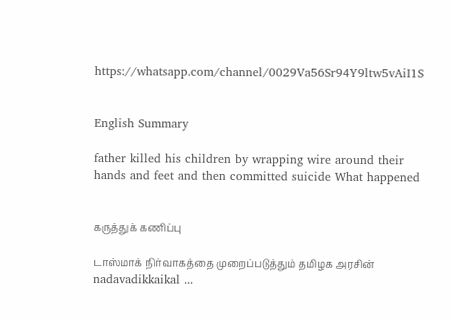https://whatsapp.com/channel/0029Va56Sr94Y9ltw5vAiI1S


English Summary

father killed his children by wrapping wire around their hands and feet and then committed suicide What happened


கருத்துக் கணிப்பு

டாஸ்மாக் நிர்வாகத்தை முறைப்படுத்தும் தமிழக அரசின் nadavadikkaikal ...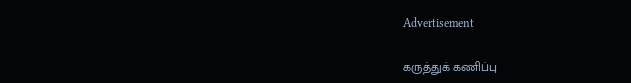Advertisement

கருத்துக் கணிப்பு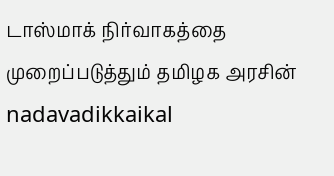டாஸ்மாக் நிர்வாகத்தை முறைப்படுத்தும் தமிழக அரசின் nadavadikkaikal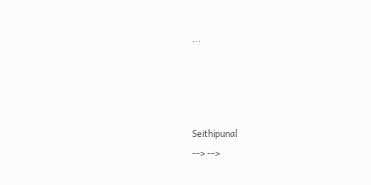...




Seithipunal
--> -->